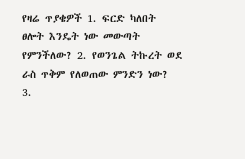የዛሬ ጥያቄዎች 1. ፍርድ ካለበት ፀሎት እንዴት ነው መውጣት የምንችለው? 2. የወንጌል ትኩረት ወደ ራስ ጥቅም የለወጠው ምንድን ነው? 3.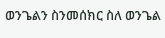ወንጌልን ስንመሰክር ስለ ወንጌል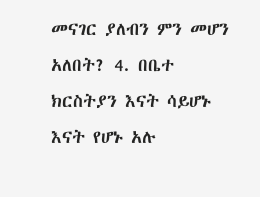መናገር ያለብን ምን መሆን አለበት? 4. በቤተ ክርስትያን እናት ሳይሆኑ እናት የሆኑ አሉ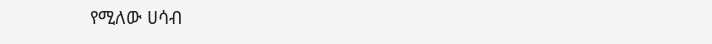የሚለው ሀሳብ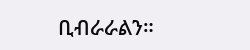ቢብራራልን።